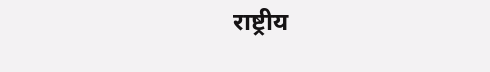राष्ट्रीय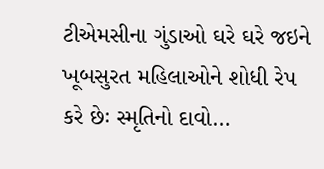ટીએમસીના ગુંડાઓ ઘરે ઘરે જઇને ખૂબસુરત મહિલાઓને શોધી રેપ કરે છેઃ સ્મૃતિનો દાવો…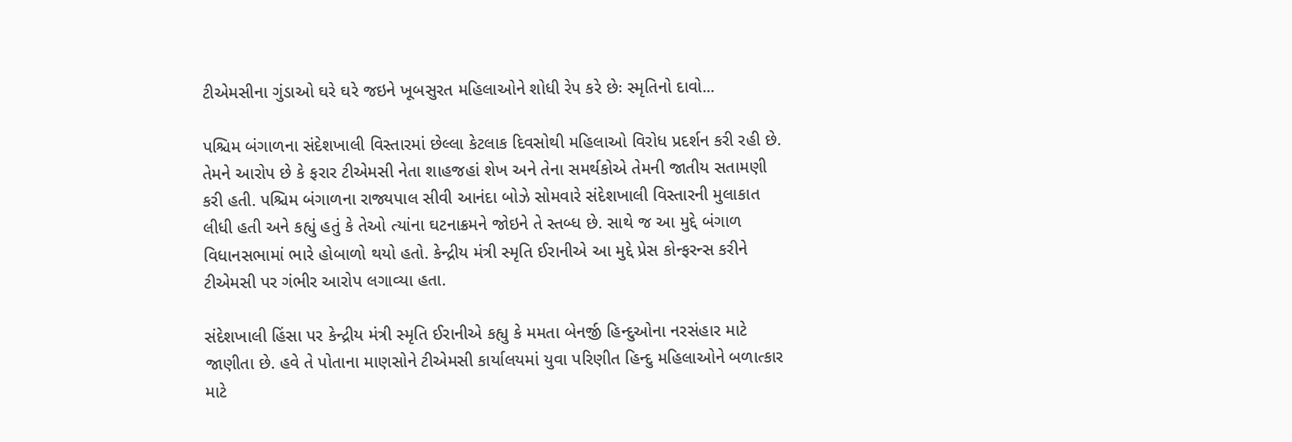ટીએમસીના ગુંડાઓ ઘરે ઘરે જઇને ખૂબસુરત મહિલાઓને શોધી રેપ કરે છેઃ સ્મૃતિનો દાવો...

પશ્ચિમ બંગાળના સંદેશખાલી વિસ્તારમાં છેલ્લા કેટલાક દિવસોથી મહિલાઓ વિરોધ પ્રદર્શન કરી રહી છે. તેમને આરોપ છે કે ફરાર ટીએમસી નેતા શાહજહાં શેખ અને તેના સમર્થકોએ તેમની જાતીય સતામણી કરી હતી. પશ્ચિમ બંગાળના રાજ્યપાલ સીવી આનંદા બોઝે સોમવારે સંદેશખાલી વિસ્તારની મુલાકાત લીધી હતી અને કહ્યું હતું કે તેઓ ત્યાંના ઘટનાક્રમને જોઇને તે સ્તબ્ધ છે. સાથે જ આ મુદ્દે બંગાળ વિધાનસભામાં ભારે હોબાળો થયો હતો. કેન્દ્રીય મંત્રી સ્મૃતિ ઈરાનીએ આ મુદ્દે પ્રેસ કોન્ફરન્સ કરીને ટીએમસી પર ગંભીર આરોપ લગાવ્યા હતા.

સંદેશખાલી હિંસા પર કેન્દ્રીય મંત્રી સ્મૃતિ ઈરાનીએ કહ્યુ કે મમતા બેનર્જી હિન્દુઓના નરસંહાર માટે જાણીતા છે. હવે તે પોતાના માણસોને ટીએમસી કાર્યાલયમાં યુવા પરિણીત હિન્દુ મહિલાઓને બળાત્કાર માટે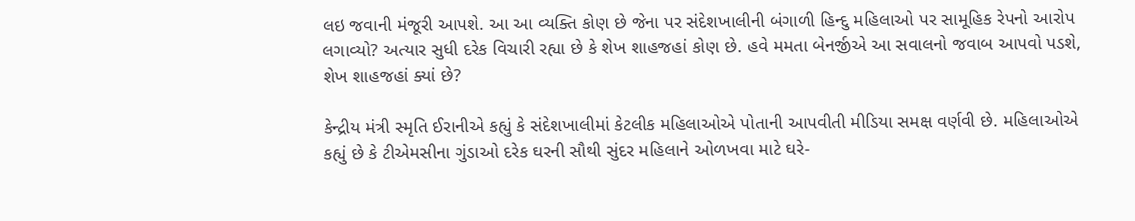લઇ જવાની મંજૂરી આપશે. આ આ વ્યક્તિ કોણ છે જેના પર સંદેશખાલીની બંગાળી હિન્દુ મહિલાઓ પર સામૂહિક રેપનો આરોપ લગાવ્યો? અત્યાર સુધી દરેક વિચારી રહ્યા છે કે શેખ શાહજહાં કોણ છે. હવે મમતા બેનર્જીએ આ સવાલનો જવાબ આપવો પડશે, શેખ શાહજહાં ક્યાં છે?

કેન્દ્રીય મંત્રી સ્મૃતિ ઈરાનીએ કહ્યું કે સંદેશખાલીમાં કેટલીક મહિલાઓએ પોતાની આપવીતી મીડિયા સમક્ષ વર્ણવી છે. મહિલાઓએ કહ્યું છે કે ટીએમસીના ગુંડાઓ દરેક ઘરની સૌથી સુંદર મહિલાને ઓળખવા માટે ઘરે-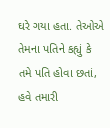ઘરે ગયા હતા. તેઓએ તેમના પતિને કહ્યું કે તમે પતિ હોવા છતાં, હવે તમારી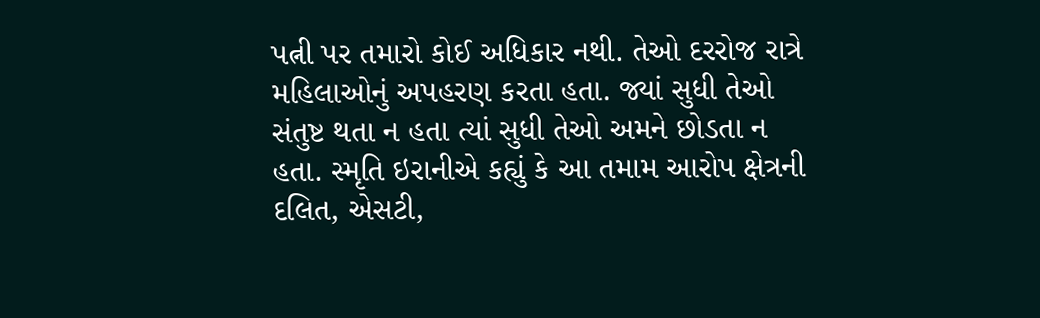પત્ની પર તમારો કોઈ અધિકાર નથી. તેઓ દરરોજ રાત્રે મહિલાઓનું અપહરણ કરતા હતા. જ્યાં સુધી તેઓ સંતુષ્ટ થતા ન હતા ત્યાં સુધી તેઓ અમને છોડતા ન હતા. સ્મૃતિ ઇરાનીએ કહ્યું કે આ તમામ આરોપ ક્ષેત્રની દલિત, એસટી,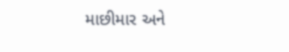માછીમાર અને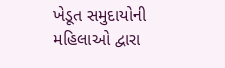ખેડૂત સમુદાયોની મહિલાઓ દ્વારા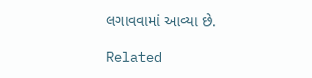લગાવવામાં આવ્યા છે.

Related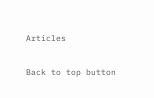Articles

Back to top button